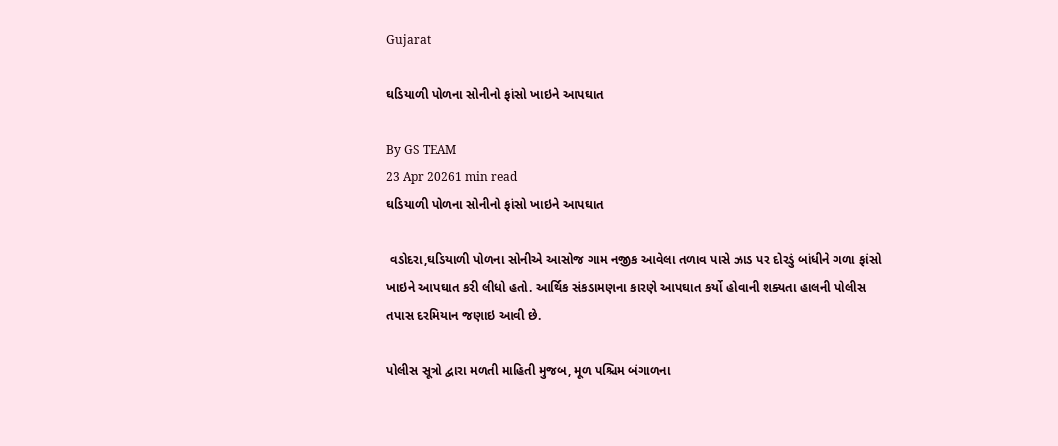Gujarat

ઘડિયાળી પોળના સોનીનો ફાંસો ખાઇને આપઘાત

By GS TEAM
23 Apr 20261 min read
ઘડિયાળી પોળના સોનીનો ફાંસો ખાઇને આપઘાત

 વડોદરા,ઘડિયાળી પોળના સોનીએ આસોજ ગામ નજીક આવેલા તળાવ પાસે ઝાડ પર દોરડું બાંધીને ગળા ફાંસો ખાઇને આપઘાત કરી લીધો હતો. આર્થિક સંકડામણના કારણે આપઘાત કર્યો હોવાની શક્યતા હાલની પોલીસ તપાસ દરમિયાન જણાઇ આવી છે.

પોલીસ સૂત્રો દ્વારા મળતી માહિતી મુજબ, મૂળ પશ્ચિમ બંગાળના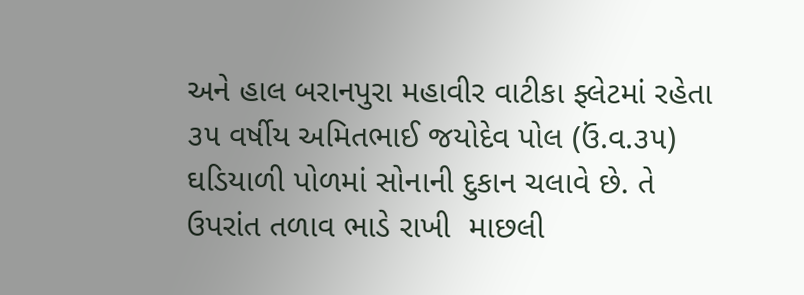અને હાલ બરાનપુરા મહાવીર વાટીકા ફ્લેટમાં રહેતા ૩૫ વર્ષીય અમિતભાઈ જયોદેવ પોલ (ઉં.વ.૩૫) ઘડિયાળી પોળમાં સોનાની દુકાન ચલાવે છે. તે ઉપરાંત તળાવ ભાડે રાખી  માછલી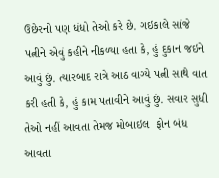ઉછેરનો પણ ધંધો તેઓ કરે છે. ગઇકાલે સાંજે પત્નીને એવું કહીને નીકળ્યા હતા કે, હું દુકાન જઇને આવું છું. ત્યારબાદ રાત્રે આઠ વાગ્યે પત્ની સાથે વાત કરી હતી કે, હું કામ પતાવીને આવું છું. સવાર સુધી  તેઓ નહીં આવતા તેમજ મોબાઇલ  ફોન બંધ આવતા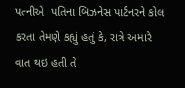પત્નીએ  પતિના બિઝનેસ પાર્ટનરને કોલ કરતા તેમણે કહ્યું હતું કે, રાત્રે અમારે વાત થઇ હતી તે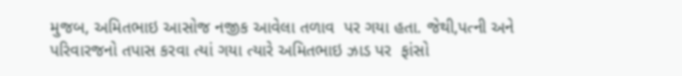મુજબ, અમિતભાઇ આસોજ નજીક આવેલા તળાવ  પર ગયા હતા. જેથી,પત્ની અને  પરિવારજનો તપાસ કરવા ત્યાં ગયા ત્યારે અમિતભાઇ ઝાડ પર  ફાંસો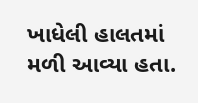ખાધેલી હાલતમાં મળી આવ્યા હતા.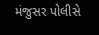મંજુસર પોલીસે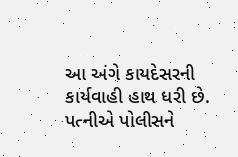આ અંગે કાયદેસરની કાર્યવાહી હાથ ધરી છે. પત્નીએ પોલીસને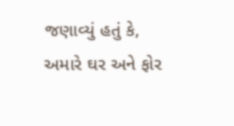જણાવ્યું હતું કે,  અમારે ઘર અને ફોર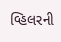વ્હિલરની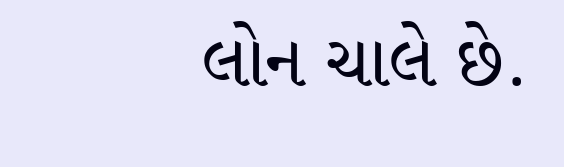લોન ચાલે છે.